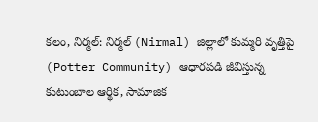కలం, నిర్మల్: నిర్మల్ (Nirmal) జిల్లాలో కుమ్మరి వృత్తిపై (Potter Community) ఆధారపడి జీవిస్తున్న కుటుంబాల ఆర్థిక, సామాజిక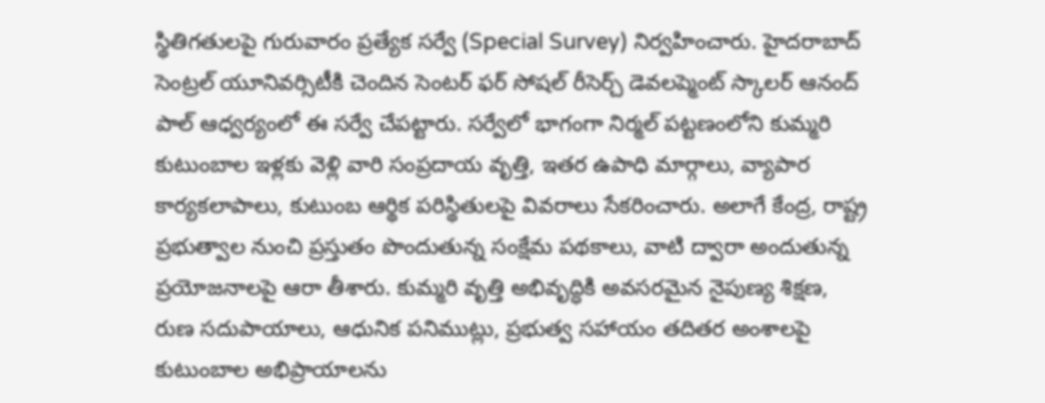స్థితిగతులపై గురువారం ప్రత్యేక సర్వే (Special Survey) నిర్వహించారు. హైదరాబాద్ సెంట్రల్ యూనివర్సిటీకి చెందిన సెంటర్ ఫర్ సోషల్ రీసెర్చ్ డెవలప్మెంట్ స్కాలర్ ఆనంద్ పాల్ ఆధ్వర్యంలో ఈ సర్వే చేపట్టారు. సర్వేలో భాగంగా నిర్మల్ పట్టణంలోని కుమ్మరి కుటుంబాల ఇళ్లకు వెళ్లి వారి సంప్రదాయ వృత్తి, ఇతర ఉపాధి మార్గాలు, వ్యాపార కార్యకలాపాలు, కుటుంబ ఆర్థిక పరిస్థితులపై వివరాలు సేకరించారు. అలాగే కేంద్ర, రాష్ట్ర ప్రభుత్వాల నుంచి ప్రస్తుతం పొందుతున్న సంక్షేమ పథకాలు, వాటి ద్వారా అందుతున్న ప్రయోజనాలపై ఆరా తీశారు. కుమ్మరి వృత్తి అభివృద్ధికి అవసరమైన నైపుణ్య శిక్షణ, రుణ సదుపాయాలు, ఆధునిక పనిముట్లు, ప్రభుత్వ సహాయం తదితర అంశాలపై కుటుంబాల అభిప్రాయాలను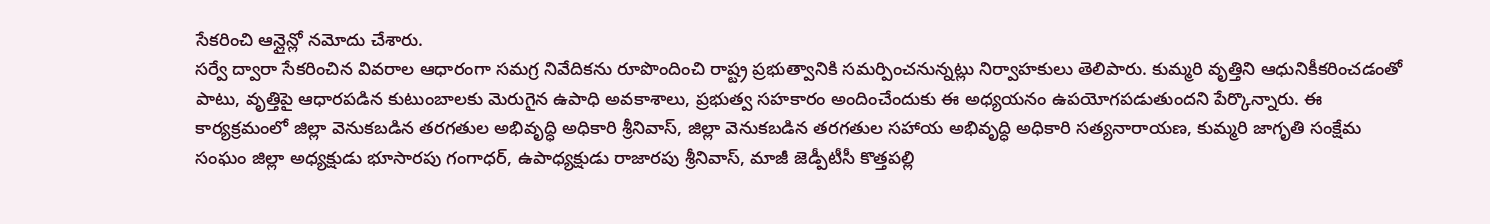సేకరించి ఆన్లైన్లో నమోదు చేశారు.
సర్వే ద్వారా సేకరించిన వివరాల ఆధారంగా సమగ్ర నివేదికను రూపొందించి రాష్ట్ర ప్రభుత్వానికి సమర్పించనున్నట్లు నిర్వాహకులు తెలిపారు. కుమ్మరి వృత్తిని ఆధునికీకరించడంతో పాటు, వృత్తిపై ఆధారపడిన కుటుంబాలకు మెరుగైన ఉపాధి అవకాశాలు, ప్రభుత్వ సహకారం అందించేందుకు ఈ అధ్యయనం ఉపయోగపడుతుందని పేర్కొన్నారు. ఈ కార్యక్రమంలో జిల్లా వెనుకబడిన తరగతుల అభివృద్ధి అధికారి శ్రీనివాస్, జిల్లా వెనుకబడిన తరగతుల సహాయ అభివృద్ధి అధికారి సత్యనారాయణ, కుమ్మరి జాగృతి సంక్షేమ సంఘం జిల్లా అధ్యక్షుడు భూసారపు గంగాధర్, ఉపాధ్యక్షుడు రాజారపు శ్రీనివాస్, మాజీ జెడ్పీటీసీ కొత్తపల్లి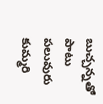బుచ్చన్నతో పాటు పలువురు కుమ్మరి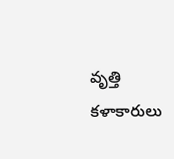వృత్తి కళాకారులు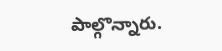పాల్గొన్నారు.